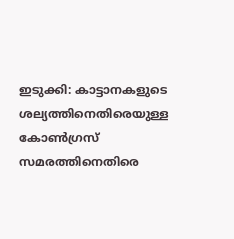ഇടുക്കി: കാട്ടാനകളുടെ ശല്യത്തിനെതിരെയുള്ള കോൺഗ്രസ് സമരത്തിനെതിരെ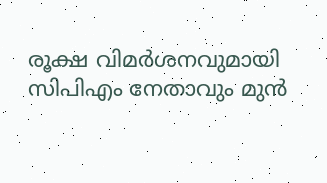രൂക്ഷ വിമർശനവുമായി സിപിഎം നേതാവും മുൻ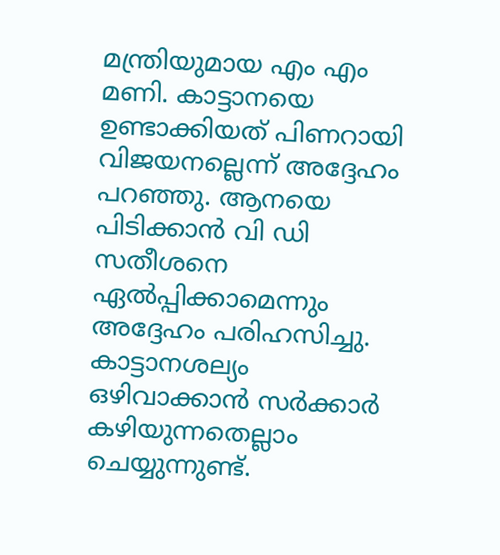മന്ത്രിയുമായ എം എം മണി. കാട്ടാനയെ ഉണ്ടാക്കിയത് പിണറായി വിജയനല്ലെന്ന് അദ്ദേഹം പറഞ്ഞു. ആനയെ പിടിക്കാൻ വി ഡി സതീശനെ ഏൽപ്പിക്കാമെന്നും അദ്ദേഹം പരിഹസിച്ചു.
കാട്ടാനശല്യം ഒഴിവാക്കാൻ സർക്കാർ കഴിയുന്നതെല്ലാം ചെയ്യുന്നുണ്ട്.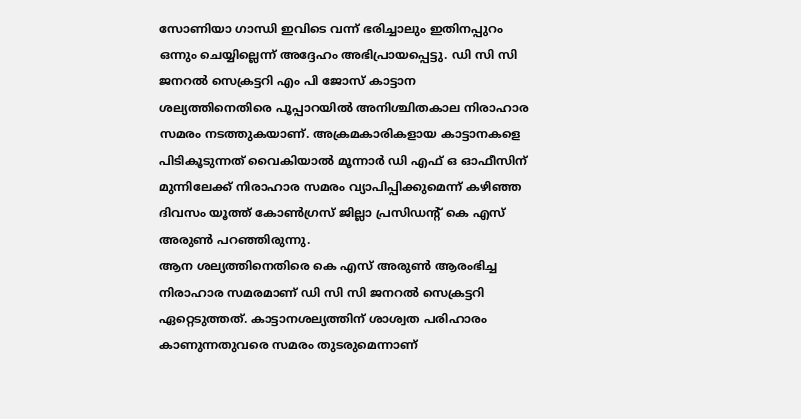സോണിയാ ഗാന്ധി ഇവിടെ വന്ന് ഭരിച്ചാലും ഇതിനപ്പുറം ഒന്നും ചെയ്യില്ലെന്ന് അദ്ദേഹം അഭിപ്രായപ്പെട്ടു. ഡി സി സി ജനറൽ സെക്രട്ടറി എം പി ജോസ് കാട്ടാന ശല്യത്തിനെതിരെ പൂപ്പാറയിൽ അനിശ്ചിതകാല നിരാഹാര സമരം നടത്തുകയാണ്. അക്രമകാരികളായ കാട്ടാനകളെ പിടികൂടുന്നത് വൈകിയാൽ മൂന്നാർ ഡി എഫ് ഒ ഓഫീസിന് മുന്നിലേക്ക് നിരാഹാര സമരം വ്യാപിപ്പിക്കുമെന്ന് കഴിഞ്ഞ ദിവസം യൂത്ത് കോൺഗ്രസ് ജില്ലാ പ്രസിഡന്റ് കെ എസ് അരുൺ പറഞ്ഞിരുന്നു.
ആന ശല്യത്തിനെതിരെ കെ എസ് അരുൺ ആരംഭിച്ച നിരാഹാര സമരമാണ് ഡി സി സി ജനറൽ സെക്രട്ടറി ഏറ്റെടുത്തത്. കാട്ടാനശല്യത്തിന് ശാശ്വത പരിഹാരം കാണുന്നതുവരെ സമരം തുടരുമെന്നാണ്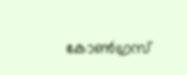കോൺഗ്രസ്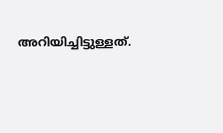അറിയിച്ചിട്ടുള്ളത്.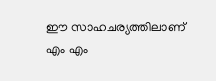ഈ സാഹചര്യത്തിലാണ് എം എം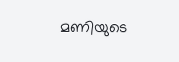മണിയുടെ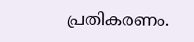പ്രതികരണം.